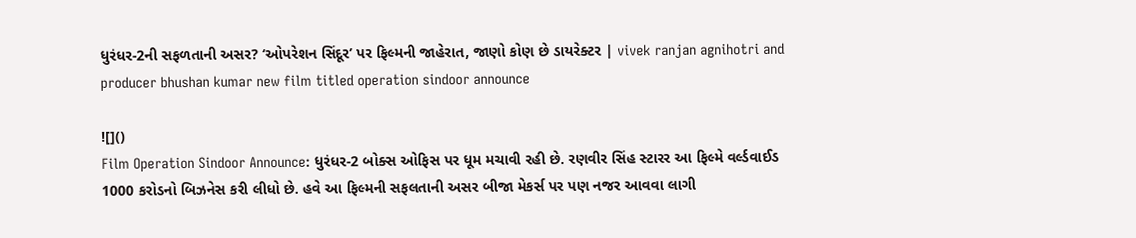ધુરંધર-2ની સફળતાની અસર? ‘ઓપરેશન સિંદૂર’ પર ફિલ્મની જાહેરાત, જાણો કોણ છે ડાયરેક્ટર | vivek ranjan agnihotri and producer bhushan kumar new film titled operation sindoor announce

![]()
Film Operation Sindoor Announce: ધુરંધર-2 બોક્સ ઓફિસ પર ધૂમ મચાવી રહી છે. રણવીર સિંહ સ્ટારર આ ફિલ્મે વર્લ્ડવાઈડ 1000 કરોડનો બિઝનેસ કરી લીધો છે. હવે આ ફિલ્મની સફલતાની અસર બીજા મેકર્સ પર પણ નજર આવવા લાગી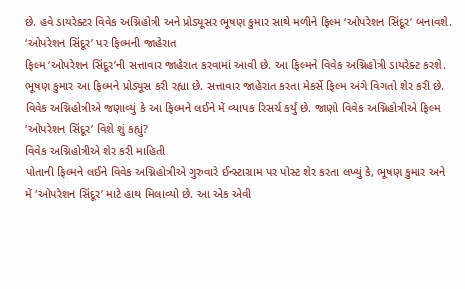છે. હવે ડાયરેક્ટર વિવેક અગ્નિહોત્રી અને પ્રોડ્યૂસર ભૂષણ કુમાર સાથે મળીને ફિલ્મ ‘ઓપરેશન સિંદૂર’ બનાવશે.
‘ઓપરેશન સિંદૂર’ પર ફિલ્મની જાહેરાત
ફિલ્મ ‘ઓપરેશન સિંદૂર’ની સત્તાવાર જાહેરાત કરવામાં આવી છે. આ ફિલ્મને વિવેક અગ્નિહોત્રી ડાયરેક્ટ કરશે. ભૂષણ કુમાર આ ફિલ્મને પ્રોડ્યૂસ કરી રહ્યા છે. સત્તાવાર જાહેરાત કરતા મેકર્સે ફિલ્મ અંગે વિગતો શેર કરી છે. વિવેક અગ્નિહોત્રીએ જણાવ્યું કે આ ફિલ્મને લઈને મેં વ્યાપક રિસર્ચ કર્યું છે. જાણો વિવેક અગ્નિહોત્રીએ ફિલ્મ ‘ઓપરેશન સિંદૂર’ વિશે શું કહ્યું?
વિવેક અગ્નિહોત્રીએ શેર કરી માહિતી
પોતાની ફિલ્મને લઈને વિવેક અગ્નિહોત્રીએ ગુરુવારે ઈન્સ્ટાગ્રામ પર પોસ્ટ શેર કરતા લખ્યું કે, ભૂષણ કુમાર અને મેં ‘ઓપરેશન સિંદૂર’ માટે હાથ મિલાવ્યો છે. આ એક એવી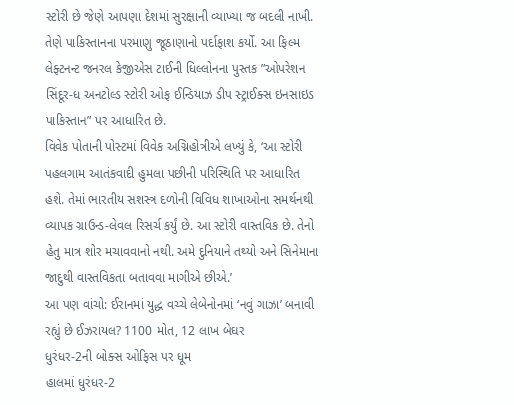સ્ટોરી છે જેણે આપણા દેશમાં સુરક્ષાની વ્યાખ્યા જ બદલી નાખી. તેણે પાકિસ્તાનના પરમાણુ જૂઠાણાનો પર્દાફાશ કર્યો. આ ફિલ્મ લેફ્ટનન્ટ જનરલ કેજીએસ ટાઈની ધિલ્લોનના પુસ્તક ”ઓપરેશન સિંદૂર-ધ અનટોલ્ડ સ્ટોરી ઓફ ઈન્ડિયાઝ ડીપ સ્ટ્રાઈક્સ ઇનસાઇડ પાકિસ્તાન” પર આધારિત છે.
વિવેક પોતાની પોસ્ટમાં વિવેક અગ્નિહોત્રીએ લખ્યું કે, ‘આ સ્ટોરી પહલગામ આતંકવાદી હુમલા પછીની પરિસ્થિતિ પર આધારિત હશે. તેમાં ભારતીય સશસ્ત્ર દળોની વિવિધ શાખાઓના સમર્થનથી વ્યાપક ગ્રાઉન્ડ-લેવલ રિસર્ચ કર્યું છે. આ સ્ટોરી વાસ્તવિક છે. તેનો હેતુ માત્ર શોર મચાવવાનો નથી. અમે દુનિયાને તથ્યો અને સિનેમાના જાદુથી વાસ્તવિકતા બતાવવા માગીએ છીએ.’
આ પણ વાંચો: ઈરાનમાં યુદ્ધ વચ્ચે લેબેનોનમાં ‘નવું ગાઝા’ બનાવી રહ્યું છે ઈઝરાયલ? 1100 મોત, 12 લાખ બેઘર
ધુરંધર-2ની બોક્સ ઓફિસ પર ધૂમ
હાલમાં ધુરંધર-2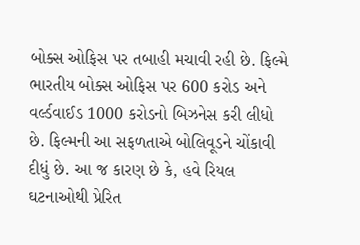બોક્સ ઓફિસ પર તબાહી મચાવી રહી છે. ફિલ્મે ભારતીય બોક્સ ઓફિસ પર 600 કરોડ અને વર્લ્ડવાઈડ 1000 કરોડનો બિઝનેસ કરી લીધો છે. ફિલ્મની આ સફળતાએ બોલિવૂડને ચોંકાવી દીધું છે. આ જ કારણ છે કે, હવે રિયલ ઘટનાઓથી પ્રેરિત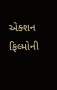એક્શન ફિલ્મોની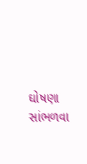ઘોષણા સાંભળવા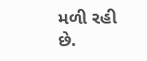મળી રહી છે.